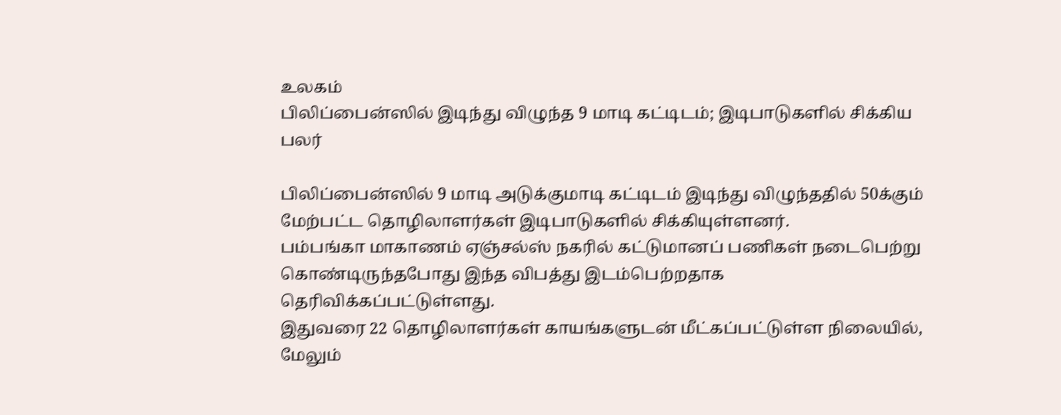உலகம்
பிலிப்பைன்ஸில் இடிந்து விழுந்த 9 மாடி கட்டிடம்; இடிபாடுகளில் சிக்கிய பலர்

பிலிப்பைன்ஸில் 9 மாடி அடுக்குமாடி கட்டிடம் இடிந்து விழுந்ததில் 50க்கும் மேற்பட்ட தொழிலாளர்கள் இடிபாடுகளில் சிக்கியுள்ளனர்.
பம்பங்கா மாகாணம் ஏஞ்சல்ஸ் நகரில் கட்டுமானப் பணிகள் நடைபெற்று கொண்டிருந்தபோது இந்த விபத்து இடம்பெற்றதாக தெரிவிக்கப்பட்டுள்ளது.
இதுவரை 22 தொழிலாளர்கள் காயங்களுடன் மீட்கப்பட்டுள்ள நிலையில், மேலும்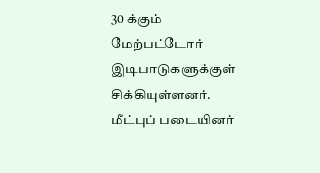30 க்கும் மேற்பட்டோர் இடிபாடுகளுக்குள் சிக்கியுள்ளனர்.
மீட்புப் படையினர்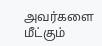அவர்களை மீட்கும்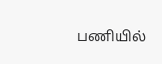பணியில்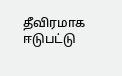தீவிரமாக ஈடுபட்டு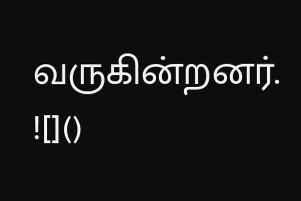வருகின்றனர்.
![]()